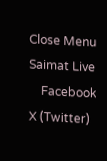Close Menu
Saimat Live
    Facebook X (Twitter)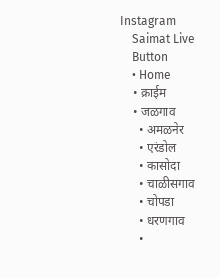Instagram
    Saimat Live
    Button
    • Home
    • क्राईम
    • जळगाव
      • अमळनेर
      • एरंडोल
      • कासोदा
      • चाळीसगाव
      • चोपडा
      • धरणगाव
      •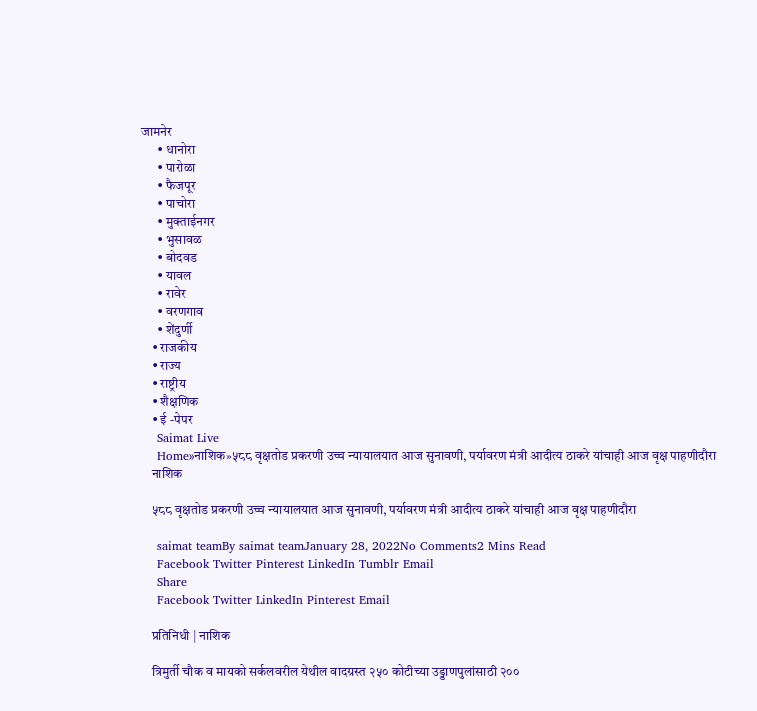जामनेर
      • धानोरा
      • पारोळा
      • फैजपूर
      • पाचोरा
      • मुक्ताईनगर
      • भुसावळ
      • बोदवड
      • यावल
      • रावेर
      • वरणगाव
      • शेंदुर्णी
    • राजकीय
    • राज्य
    • राष्ट्रीय
    • शैक्षणिक
    • ई -पेपर
    Saimat Live
    Home»नाशिक»५८८ वृक्षतोड प्रकरणी उच्च न्यायालयात आज सुनावणी, पर्यावरण मंत्री आदीत्य ठाकरे यांचाही आज वृक्ष पाहणीदौरा
    नाशिक

    ५८८ वृक्षतोड प्रकरणी उच्च न्यायालयात आज सुनावणी, पर्यावरण मंत्री आदीत्य ठाकरे यांचाही आज वृक्ष पाहणीदौरा

    saimat teamBy saimat teamJanuary 28, 2022No Comments2 Mins Read
    Facebook Twitter Pinterest LinkedIn Tumblr Email
    Share
    Facebook Twitter LinkedIn Pinterest Email

    प्रतिनिधी | नाशिक

    त्रिमुर्ती चौक व मायको सर्कलवरील येथील वादग्रस्त २५० कोटीच्या उड्डाणपुलांसाठी २००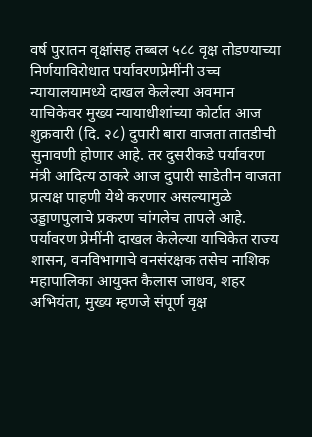वर्ष पुरातन वृक्षांसह तब्बल ५८८ वृक्ष तोडण्याच्या निर्णयाविरोधात पर्यावरणप्रेमींनी उच्च न्यायालयामध्ये दाखल केलेल्या अवमान याचिकेवर मुख्य न्यायाधीशांच्या कोर्टात आज शुक्रवारी (दि. २८) दुपारी बारा वाजता तातडीची सुनावणी होणार आहे. तर दुसरीकडे पर्यावरण मंत्री आदित्य ठाकरे आज दुपारी साडेतीन वाजता प्रत्यक्ष पाहणी येथे करणार असल्यामुळे उड्डाणपुलाचे प्रकरण चांगलेच तापले आहे. पर्यावरण प्रेमींनी दाखल केलेल्या याचिकेत राज्य शासन, वनविभागाचे वनसंरक्षक तसेच नाशिक महापालिका आयुक्त कैलास जाधव, शहर अभियंता, मुख्य म्हणजे संपूर्ण वृक्ष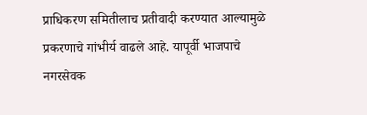प्राधिकरण समितीलाच प्रतीवादी करण्यात आल्यामुळे प्रकरणाचे गांभीर्य वाढले आहे. यापूर्वी भाजपाचे नगरसेवक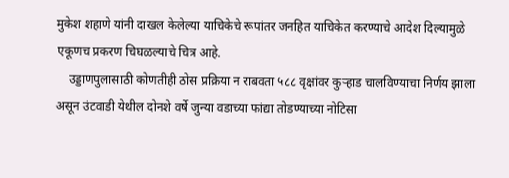मुकेश शहाणे यांनी दाखल केलेल्या याचिकेचे रूपांतर जनहित याचिकेत करण्याचे आदेश दिल्यामुळे एकूणच प्रकरण चिघळल्याचे चित्र आहे.
    उड्डाणपुलासाठी कोणतीही ठोस प्रक्रिया न राबवता ५८८ वृक्षांवर कुऱ्हाड चालविण्याचा निर्णय झाला असून उंटवाडी येथील दोनशे वर्षे जुन्या वडाच्या फांद्या तोडण्याच्या नोटिसा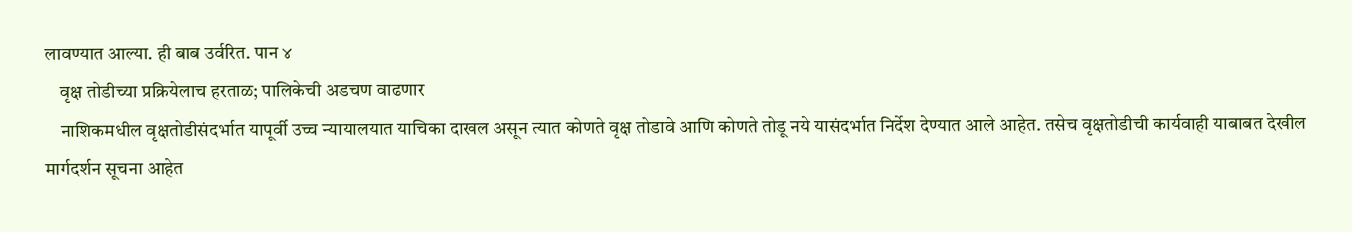लावण्यात आल्या. ही बाब उर्वरित. पान ४
    वृक्ष तोडीच्या प्रक्रियेलाच हरताळ; पालिकेची अडचण वाढणार
    नाशिकमधील वृक्षतोडीसंदर्भात यापूर्वी उच्च न्यायालयात याचिका दाखल असून त्यात कोणते वृक्ष तोडावे आणि कोणते तोडू नये यासंदर्भात निर्देश देण्यात आले आहेत. तसेच वृक्षतोडीची कार्यवाही याबाबत देखील मार्गदर्शन सूचना आहेत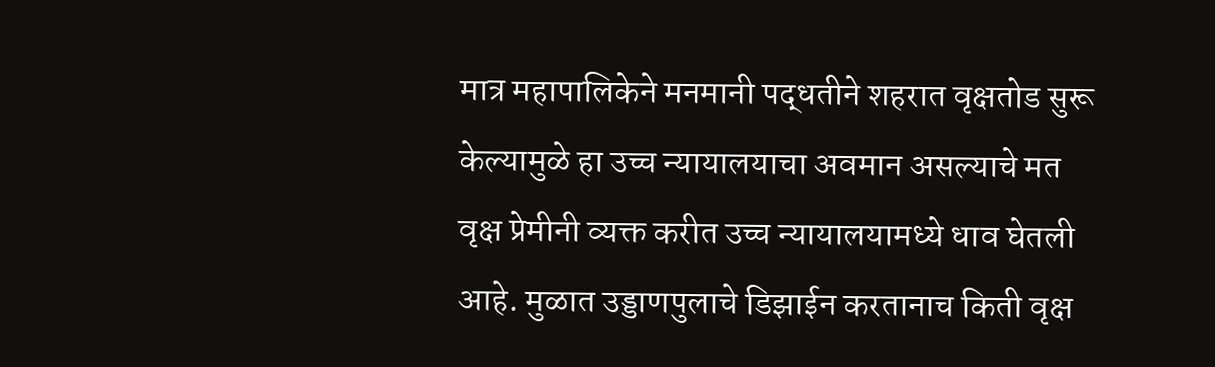मात्र महापालिकेने मनमानी पद्धतीने शहरात वृक्षतोड सुरू केल्यामुळे हा उच्च न्यायालयाचा अवमान असल्याचे मत वृक्ष प्रेमीनी व्यक्त करीत उच्च न्यायालयामध्ये धाव घेतली आहे. मुळात उड्डाणपुलाचे डिझाईन करतानाच किती वृक्ष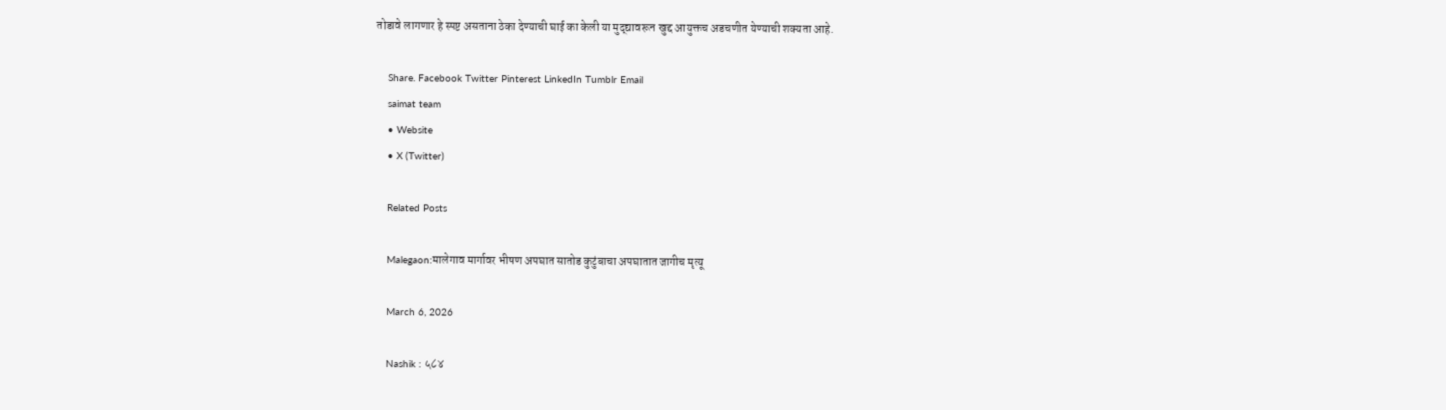तोडावे लागणार हे स्पष्ट असताना ठेका देण्याची घाई का केली या मुद्द्यावरून खुद्द आयुक्तच अडचणीत येण्याची शक्यता आहे.

    Share. Facebook Twitter Pinterest LinkedIn Tumblr Email
    saimat team
    • Website
    • X (Twitter)

    Related Posts

    Malegaon:मालेगाव मार्गावर भीषण अपघात सातोड कुटुंबाचा अपघातात जागीच मृत्यू

    March 6, 2026

    Nashik : ५८४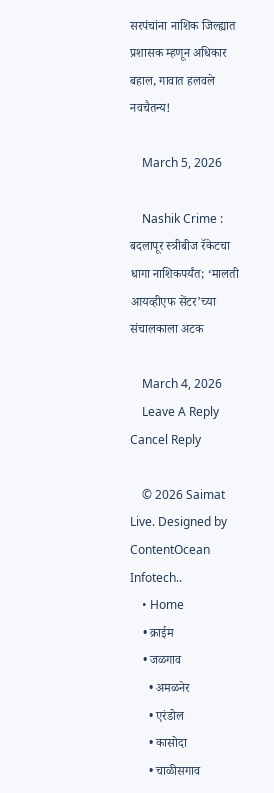सरपंचांना नाशिक जिल्ह्यात प्रशासक म्हणून अधिकार बहाल, गावात हलवले नवचैतन्य!

    March 5, 2026

    Nashik Crime : बदलापूर स्त्रीबीज रॅकेटचा धागा नाशिकपर्यंत; ‘मालती आयव्हीएफ सेंटर’च्या संचालकाला अटक

    March 4, 2026
    Leave A Reply Cancel Reply

    © 2026 Saimat Live. Designed by ContentOcean Infotech..
    • Home
    • क्राईम
    • जळगाव
      • अमळनेर
      • एरंडोल
      • कासोदा
      • चाळीसगाव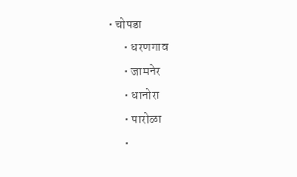• चोपडा
      • धरणगाव
      • जामनेर
      • धानोरा
      • पारोळा
      •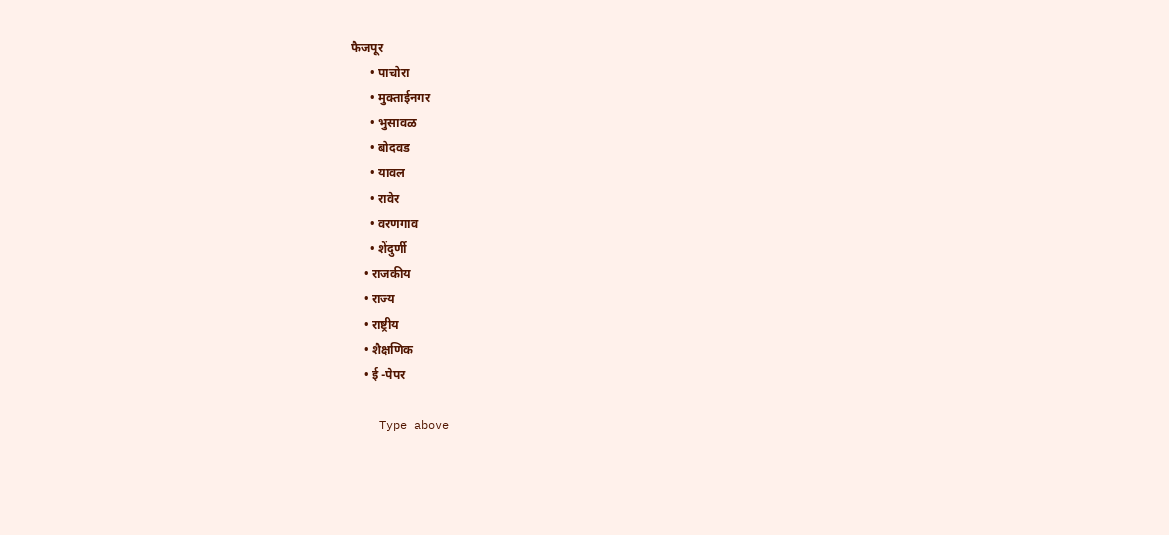फैजपूर
      • पाचोरा
      • मुक्ताईनगर
      • भुसावळ
      • बोदवड
      • यावल
      • रावेर
      • वरणगाव
      • शेंदुर्णी
    • राजकीय
    • राज्य
    • राष्ट्रीय
    • शैक्षणिक
    • ई -पेपर

    Type above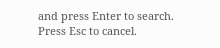and press Enter to search. Press Esc to cancel.